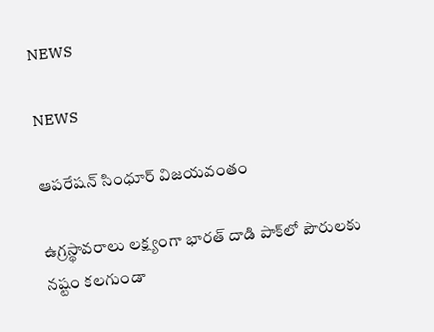NEWS

NEWS

ఆపరేషన్‌ ‌సింధూర్‌ ‌విజయవంతం

ఉగ్రస్థావరాలు లక్ష్యంగా భారత్‌ ‌దాడి పాక్‌లో పౌరులకు నష్టం కలగుండా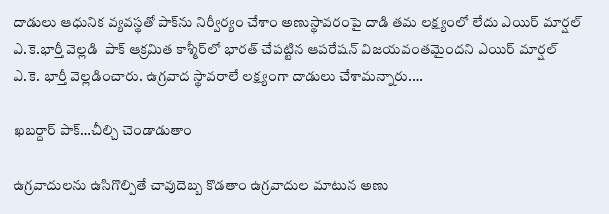దాడులు ఆధునిక వ్యవస్థతో పాక్‌ను నిర్వీర్యం చేశాం అణుస్థావరంపై దాడి తమ లక్ష్యంలో లేదు ఎయిర్‌ ‌మార్షల్‌ ఎ.కె.భార్తీ వెల్లడి  పాక్‌ ఆ‌క్రమిత కాశ్మీర్‌లో భారత్‌ ‌చేపట్టిన ఆపరేషన్‌ ‌విజయవంతమైందని ఎయిర్‌ ‌మార్షల్‌ ఎ.కె. భార్తీ వెల్లడించారు. ఉగ్రవాద స్థావరాలే లక్ష్యంగా దాడులు చేశామన్నారు.…

ఖబర్దార్‌ ‌పాక్‌…చీల్చి చెండాడుతాం

ఉగ్రవాదులను ఉసిగొల్పితే చావుదెబ్బ కొడతాం ఉగ్రవాదుల మాటున అణు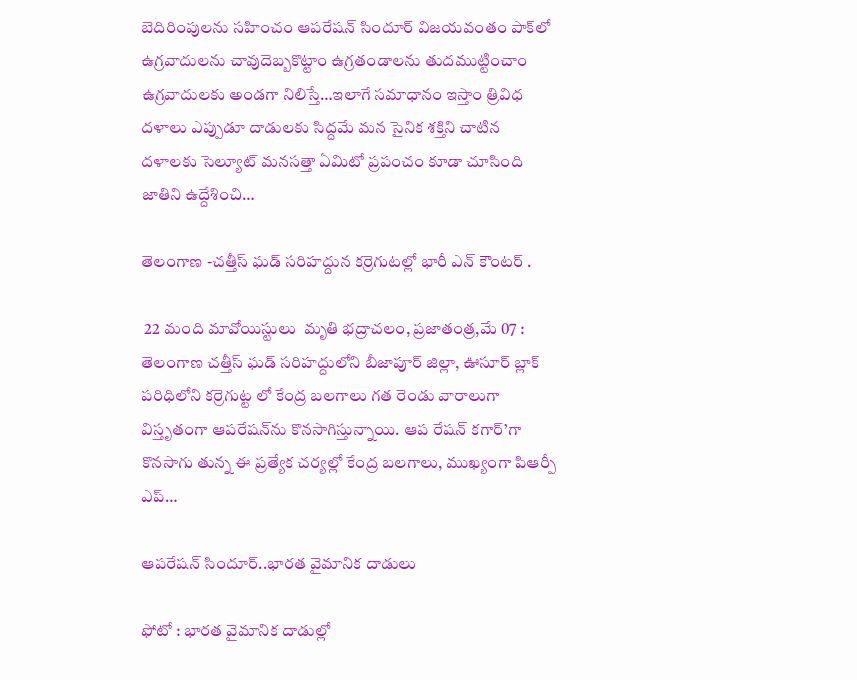బెదిరింపులను సహించం ఆపరేషన్‌ ‌సిందూర్‌ ‌విజయవంతం పాక్‌లో ఉగ్రవాదులను చావుదెబ్బకొట్టాం ఉగ్రతండాలను తుదముట్టించాం ఉగ్రవాదులకు అండగా నిలిస్తే…ఇలాగే సమాధానం ఇస్తాం త్రివిధ దళాలు ఎప్పుడూ దాడులకు సిద్దమే మన సైనిక శక్తిని చాటిన దళాలకు సెల్యూట్‌ ‌మనసత్తా ఏమిటో ప్రపంచం కూడా చూసింది జాతిని ఉద్దేశించి…

తెలంగాణ -చత్తీస్ ఘడ్ సరిహద్దున కర్రెగుటల్లో భారీ ఎన్ కౌంటర్ .

 22 మంది మావోయిస్టులు  మృతి భద్రాచలం, ప్రజాతంత్ర,మే 07 : తెలంగాణ చత్తీస్ ఘడ్ సరిహద్దులోని బీజాపూర్ జిల్లా, ఊసూర్ బ్లాక్ పరిధిలోని కర్రెగుట్ట లో కేంద్ర బలగాలు గత రెండు వారాలుగా విస్తృతంగా ఆపరేషన్‌ను కొనసాగిస్తున్నాయి. ఆప రేషన్ కగార్’గా కొనసాగు తున్న ఈ ప్రత్యేక చర్యల్లో కేంద్ర బలగాలు, ముఖ్యంగా పిఆర్పీ ఎప్…

ఆపరేషన్ సిందూర్..భారత వైమానిక దాడులు

ఫోటో : భారత వైమానిక దాడుల్లో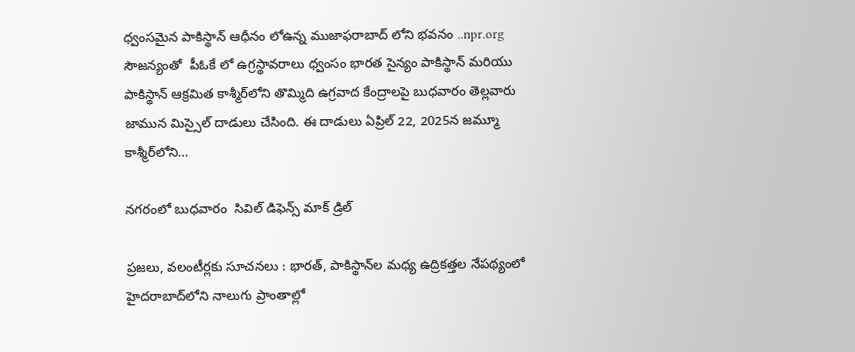ధ్వంసమైన పాకిస్థాన్ ఆధీనం లోఉన్న ముజాఫరాబాద్ లోని భవనం ..npr.org సౌజన్యంతో  పీఓకే లో ఉగ్రస్థావరాలు ధ్వంసం భారత సైన్యం పాకిస్థాన్ మరియు పాకిస్థాన్ ఆక్రమిత కాశ్మీర్‌లోని తొమ్మిది ఉగ్రవాద కేంద్రాలపై బుధవారం తెల్లవారు జామున మిస్సైల్ దాడులు చేసింది. ఈ దాడులు ఏప్రిల్ 22, 2025న జమ్మూ కాశ్మీర్‌లోని…

నగరంలో బుధవారం  సివిల్ డిఫెన్స్ మాక్ డ్రిల్

ప్రజలు, వలంటీర్లకు సూచనలు : భారత్, పాకిస్థాన్‌ల మధ్య ఉద్రికత్తల నేపథ్యంలో హైదరాబాద్‌లోని నాలుగు ప్రాంతాల్లో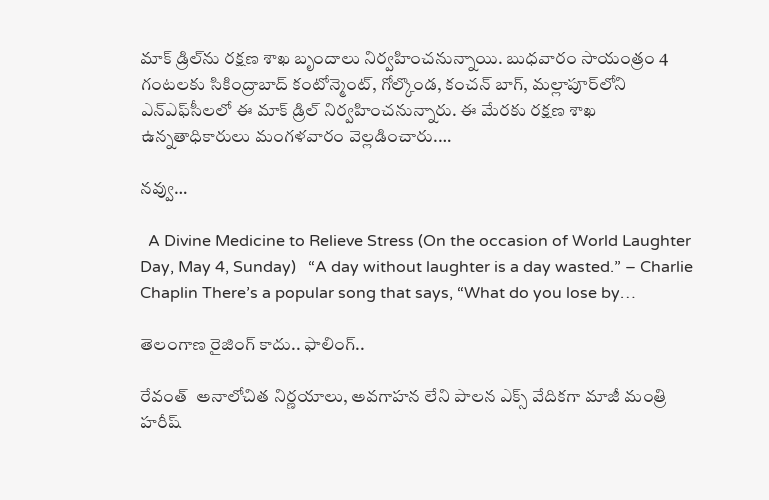మాక్ డ్రిల్‌ను రక్షణ శాఖ బృందాలు నిర్వహించనున్నాయి. బుధవారం సాయంత్రం 4 గంటలకు సికింద్రాబాద్ కంటోన్మెంట్, గోల్కొండ, కంచన్ బాగ్, మల్లాపూర్‌లోని ఎన్ఎఫ్‌సీలలో ఈ మాక్ డ్రిల్ నిర్వహించనున్నారు. ఈ మేరకు రక్షణ శాఖ ఉన్నతాధికారులు మంగళవారం వెల్లడించారు.…

నవ్వు…

  A Divine Medicine to Relieve Stress (On the occasion of World Laughter Day, May 4, Sunday)   “A day without laughter is a day wasted.” – Charlie Chaplin There’s a popular song that says, “What do you lose by…

తెలంగాణ రైజింగ్ కాదు.. ఫాలింగ్..

రేవంత్  అనాలోచిత నిర్ణయాలు, అవగాహన లేని పాలన ఎక్స్ వేదికగా మాజీ మంత్రి హరీష్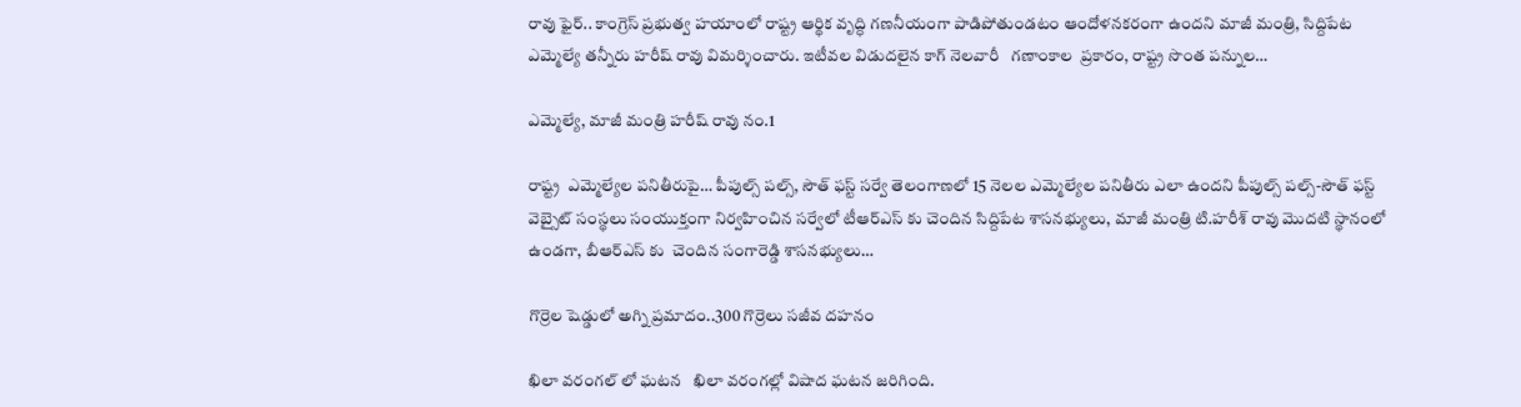రావు ఫైర్.. కాంగ్రెస్ ప్రభుత్వ హయాంలో రాష్ట్ర ఆర్థిక వృద్ధి గణనీయంగా పాడిపోతుండటం ఆందోళనకరంగా ఉందని మాజీ మంత్రి, సిద్దిపేట ఎమ్మెల్యే తన్నీరు హరీష్ రావు విమర్శించారు. ఇటీవల విడుదలైన కాగ్ నెలవారీ   గణాంకాల  ప్రకారం, రాష్ట్ర సొంత పన్నుల…

ఎమ్మెల్యే, మాజీ మంత్రి హరీష్ రావు నం.1

రాష్ట్ర  ఎమ్మెల్యేల ప‌నితీరుపై… పీపుల్స్ ప‌ల్స్, సౌత్ ఫ‌స్ట్ స‌ర్వే తెలంగాణలో 15 నెలల ఎమ్మెల్యేల పనితీరు ఎలా ఉందని పీపుల్స్ పల్స్-సౌత్ ఫస్ట్ వెబ్సైట్ సంస్థలు సంయుక్తంగా నిర్వహించిన సర్వేలో టీఆర్ఎస్ కు చెందిన సిద్దిపేట శాసనభ్యులు, మాజీ మంత్రి టి.హరీశ్ రావు మొదటి స్థానంలో ఉండగా, బీఆర్ఎస్ కు  చెందిన సంగారెడ్డి శాసనభ్యులు…

గొర్రెల షెడ్డులో అగ్ని ప్రమాదం..300 గొర్రెలు సజీవ దహనం

ఖిలా వరంగల్ లో ఘటన   ఖిలా వరంగల్లో విషాద ఘటన జరిగింది.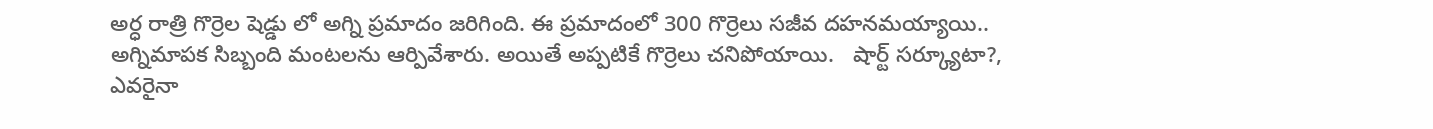అర్ధ రాత్రి గొర్రెల షెడ్డు లో అగ్ని ప్రమాదం జరిగింది. ఈ ప్రమాదంలో 300 గొర్రెలు సజీవ దహనమయ్యాయి.. అగ్నిమాపక సిబ్బంది మంటలను ఆర్పివేశారు. అయితే అప్పటికే గొర్రెలు చనిపోయాయి.   షార్ట్ సర్క్యూటా?, ఎవరైనా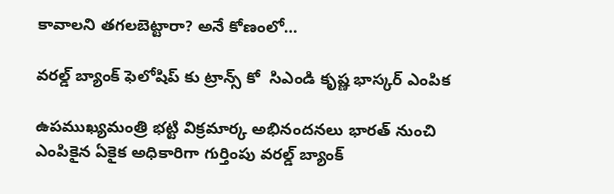కావాలని తగలబెట్టారా? అనే కోణంలో…

వరల్డ్ బ్యాంక్ ఫెలోషిప్ కు ట్రాన్స్ కో  సిఎండి కృష్ణ భాస్కర్ ఎంపిక

ఉపముఖ్యమంత్రి భట్టి విక్రమార్క అభినందనలు భారత్ నుంచి ఎంపికైన ఏకైక అధికారిగా గుర్తింపు వరల్డ్ బ్యాంక్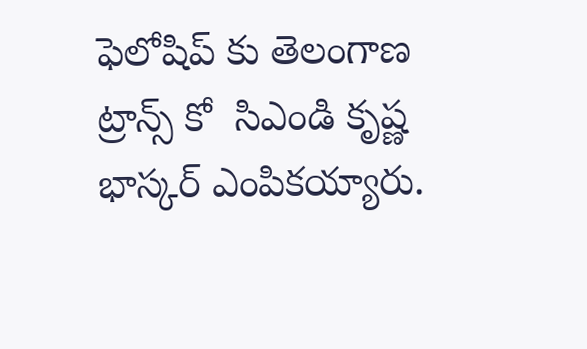ఫెలోషిప్ కు తెలంగాణ ట్రాన్స్ కో  సిఎండి కృష్ణ భాస్కర్ ఎంపికయ్యారు.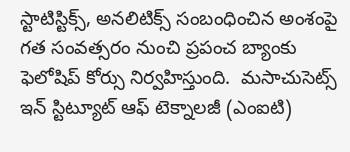స్టాటిస్టిక్స్, అనలిటిక్స్ సంబంధించిన అంశంపై గత సంవత్సరం నుంచి ప్రపంచ బ్యాంకు ఫెలోషిప్ కోర్సు నిర్వహిస్తుంది.  మసాచుసెట్స్ ఇన్ స్టిట్యూట్ ఆఫ్ టెక్నాలజీ (ఎంఐటి)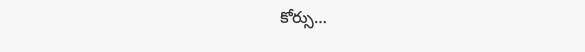కోర్సు…